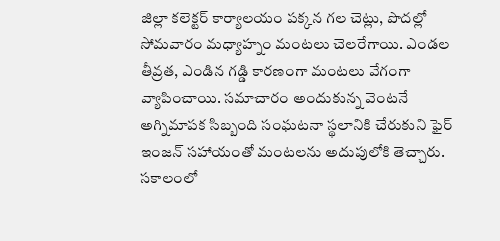జిల్లా కలెక్టర్ కార్యాలయం పక్కన గల చెట్లు, పొదల్లో సోమవారం మధ్యాహ్నం మంటలు చెలరేగాయి. ఎండల తీవ్రత, ఎండిన గడ్డి కారణంగా మంటలు వేగంగా వ్యాపించాయి. సమాచారం అందుకున్న వెంటనే అగ్నిమాపక సిబ్బంది సంఘటనా స్థలానికి చేరుకుని ఫైర్ ఇంజన్ సహాయంతో మంటలను అదుపులోకి తెచ్చారు. సకాలంలో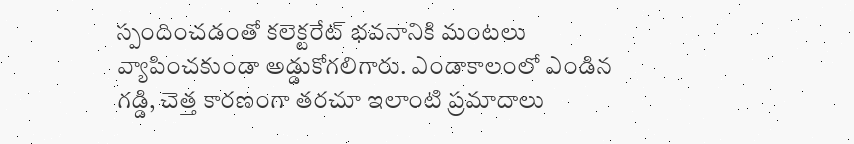స్పందించడంతో కలెక్టరేట్ భవనానికి మంటలు వ్యాపించకుండా అడ్డుకోగలిగారు. ఎండాకాలంలో ఎండిన గడ్డి, చెత్త కారణంగా తరచూ ఇలాంటి ప్రమాదాలు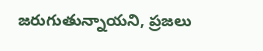జరుగుతున్నాయని, ప్రజలు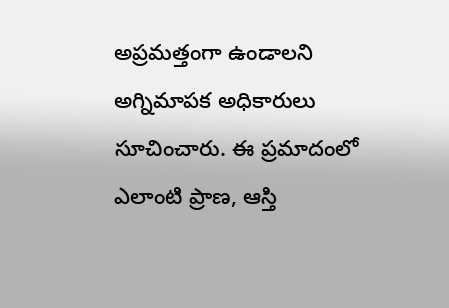అప్రమత్తంగా ఉండాలని అగ్నిమాపక అధికారులు సూచించారు. ఈ ప్రమాదంలో ఎలాంటి ప్రాణ, ఆస్తి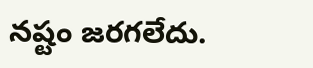నష్టం జరగలేదు.